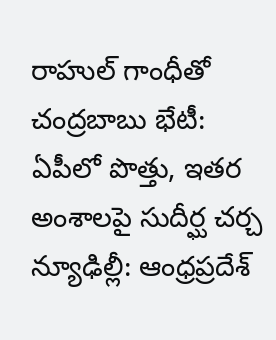రాహుల్ గాంధీతో చంద్రబాబు భేటీ: ఏపీలో పొత్తు, ఇతర అంశాలపై సుదీర్ఘ చర్చ
న్యూఢిల్లీ: ఆంధ్రప్రదేశ్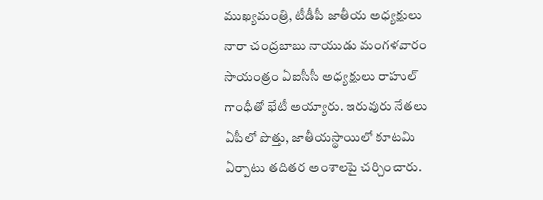ముఖ్యమంత్రి, టీడీపీ జాతీయ అధ్యక్షులు నారా చంద్రబాబు నాయుడు మంగళవారం సాయంత్రం ఏఐసీసీ అధ్యక్షులు రాహుల్ గాంధీతో భేటీ అయ్యారు. ఇరువురు నేతలు ఏపీలో పొత్తు, జాతీయస్థాయిలో కూటమి ఏర్పాటు తదితర అంశాలపై చర్చించారు.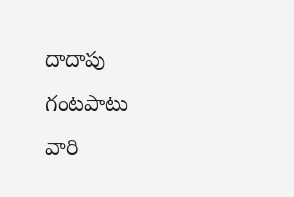దాదాపు గంటపాటు వారి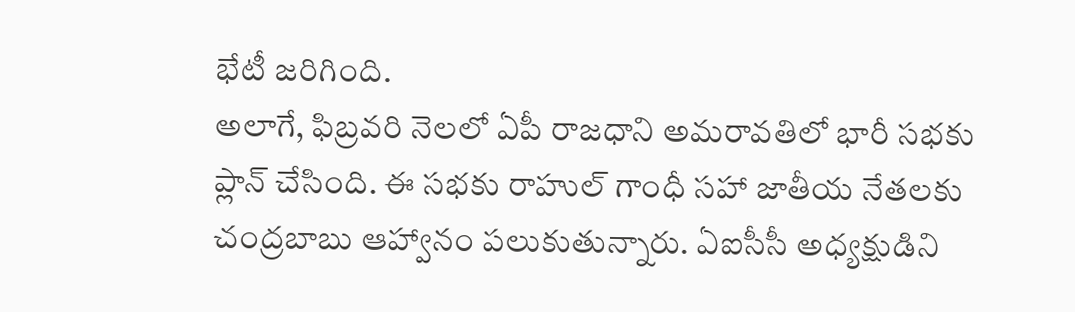భేటీ జరిగింది.
అలాగే, ఫిబ్రవరి నెలలో ఏపీ రాజధాని అమరావతిలో భారీ సభకు ప్లాన్ చేసింది. ఈ సభకు రాహుల్ గాంధీ సహా జాతీయ నేతలకు చంద్రబాబు ఆహ్వానం పలుకుతున్నారు. ఏఐసీసీ అధ్యక్షుడిని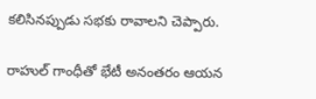కలిసినప్పుడు సభకు రావాలని చెప్పారు.

రాహుల్ గాంధీతో భేటీ అనంతరం ఆయన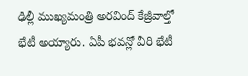ఢిల్లీ ముఖ్యమంత్రి అరవింద్ కేజ్రీవాల్తో భేటీ అయ్యారు. ఏపీ భవన్లో వీరి భేటీ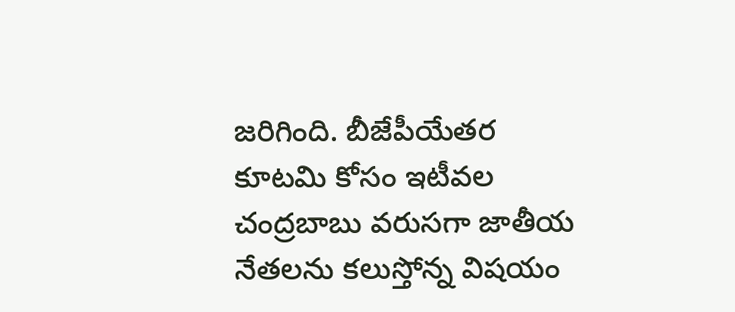జరిగింది. బీజేపీయేతర కూటమి కోసం ఇటీవల చంద్రబాబు వరుసగా జాతీయ నేతలను కలుస్తోన్న విషయం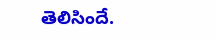తెలిసిందే.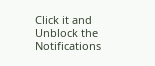Click it and Unblock the Notifications